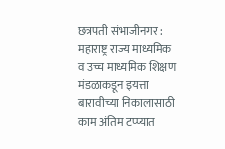छत्रपती संभाजीनगर : महाराष्ट्र राज्य माध्यमिक व उच्च माध्यमिक शिक्षण मंडळाकडून इयत्ता बारावीच्या निकालासाठी काम अंतिम टप्प्यात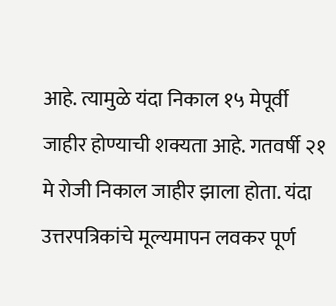आहे. त्यामुळे यंदा निकाल १५ मेपूर्वी जाहीर होण्याची शक्यता आहे. गतवर्षी २१ मे रोजी निकाल जाहीर झाला होता. यंदा उत्तरपत्रिकांचे मूल्यमापन लवकर पूर्ण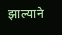झाल्याने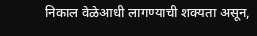निकाल वेळेआधी लागण्याची शक्यता असून,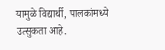यामुळे विद्यार्थी, पालकांमध्ये उत्सुकता आहे.